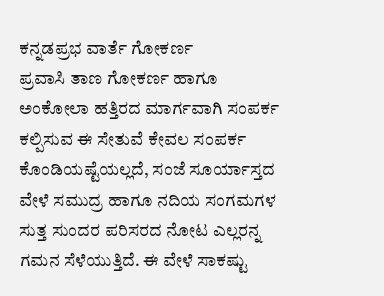ಕನ್ನಡಪ್ರಭ ವಾರ್ತೆ ಗೋಕರ್ಣ
ಪ್ರವಾಸಿ ತಾಣ ಗೋಕರ್ಣ ಹಾಗೂ ಅಂಕೋಲಾ ಹತ್ತಿರದ ಮಾರ್ಗವಾಗಿ ಸಂಪರ್ಕ ಕಲ್ಪಿಸುವ ಈ ಸೇತುವೆ ಕೇವಲ ಸಂಪರ್ಕ ಕೊಂಡಿಯಷ್ಟೆಯಲ್ಲದೆ, ಸಂಜೆ ಸೂರ್ಯಾಸ್ತದ ವೇಳೆ ಸಮುದ್ರ ಹಾಗೂ ನದಿಯ ಸಂಗಮಗಳ ಸುತ್ತ ಸುಂದರ ಪರಿಸರದ ನೋಟ ಎಲ್ಲರನ್ನ ಗಮನ ಸೆಳೆಯುತ್ತಿದೆ. ಈ ವೇಳೆ ಸಾಕಷ್ಟು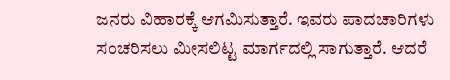ಜನರು ವಿಹಾರಕ್ಕೆ ಆಗಮಿಸುತ್ತಾರೆ. ಇವರು ಪಾದಚಾರಿಗಳು ಸಂಚರಿಸಲು ಮೀಸಲಿಟ್ಟ ಮಾರ್ಗದಲ್ಲಿ ಸಾಗುತ್ತಾರೆ. ಆದರೆ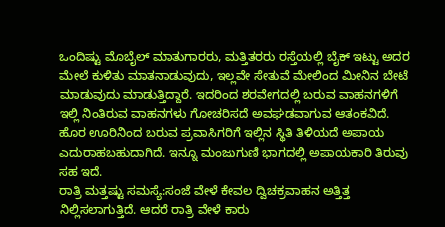ಒಂದಿಷ್ಟು ಮೊಬೈಲ್ ಮಾತುಗಾರರು, ಮತ್ತಿತರರು ರಸ್ತೆಯಲ್ಲಿ ಬೈಕ್ ಇಟ್ಟು ಅದರ ಮೇಲೆ ಕುಳಿತು ಮಾತನಾಡುವುದು, ಇಲ್ಲವೇ ಸೇತುವೆ ಮೇಲಿಂದ ಮೀನಿನ ಬೇಟೆ ಮಾಡುವುದು ಮಾಡುತ್ತಿದ್ದಾರೆ. ಇದರಿಂದ ಶರವೇಗದಲ್ಲಿ ಬರುವ ವಾಹನಗಳಿಗೆ ಇಲ್ಲಿ ನಿಂತಿರುವ ವಾಹನಗಳು ಗೋಚರಿಸದೆ ಅವಘಡವಾಗುವ ಆತಂಕವಿದೆ. ಹೊರ ಊರಿನಿಂದ ಬರುವ ಪ್ರವಾಸಿಗರಿಗೆ ಇಲ್ಲಿನ ಸ್ಥಿತಿ ತಿಳಿಯದೆ ಅಪಾಯ ಎದುರಾಹಬಹುದಾಗಿದೆ. ಇನ್ನೂ ಮಂಜುಗುಣಿ ಭಾಗದಲ್ಲಿ ಅಪಾಯಕಾರಿ ತಿರುವು ಸಹ ಇದೆ.
ರಾತ್ರಿ ಮತ್ತಷ್ಟು ಸಮಸ್ಯೆ:ಸಂಜೆ ವೇಳೆ ಕೇವಲ ದ್ವಿಚಕ್ರವಾಹನ ಅತ್ತಿತ್ತ ನಿಲ್ಲಿಸಲಾಗುತ್ತಿದೆ. ಆದರೆ ರಾತ್ರಿ ವೇಳೆ ಕಾರು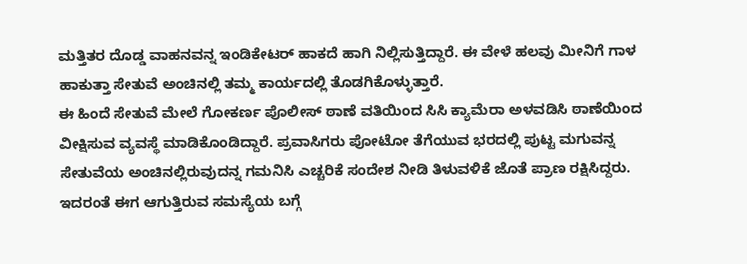ಮತ್ತಿತರ ದೊಡ್ಡ ವಾಹನವನ್ನ ಇಂಡಿಕೇಟರ್ ಹಾಕದೆ ಹಾಗಿ ನಿಲ್ಲಿಸುತ್ತಿದ್ದಾರೆ. ಈ ವೇಳೆ ಹಲವು ಮೀನಿಗೆ ಗಾಳ ಹಾಕುತ್ತಾ ಸೇತುವೆ ಅಂಚಿನಲ್ಲಿ ತಮ್ಮ ಕಾರ್ಯದಲ್ಲಿ ತೊಡಗಿಕೊಳ್ಳುತ್ತಾರೆ.
ಈ ಹಿಂದೆ ಸೇತುವೆ ಮೇಲೆ ಗೋಕರ್ಣ ಪೊಲೀಸ್ ಠಾಣೆ ವತಿಯಿಂದ ಸಿಸಿ ಕ್ಯಾಮೆರಾ ಅಳವಡಿಸಿ ಠಾಣೆಯಿಂದ ವೀಕ್ಷಿಸುವ ವ್ಯವಸ್ಥೆ ಮಾಡಿಕೊಂಡಿದ್ದಾರೆ. ಪ್ರವಾಸಿಗರು ಪೋಟೋ ತೆಗೆಯುವ ಭರದಲ್ಲಿ ಪುಟ್ಟ ಮಗುವನ್ನ ಸೇತುವೆಯ ಅಂಚಿನಲ್ಲಿರುವುದನ್ನ ಗಮನಿಸಿ ಎಚ್ಚರಿಕೆ ಸಂದೇಶ ನೀಡಿ ತಿಳುವಳಿಕೆ ಜೊತೆ ಪ್ರಾಣ ರಕ್ಷಿಸಿದ್ದರು. ಇದರಂತೆ ಈಗ ಆಗುತ್ತಿರುವ ಸಮಸ್ಯೆಯ ಬಗ್ಗೆ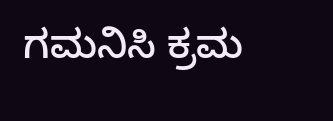ಗಮನಿಸಿ ಕ್ರಮ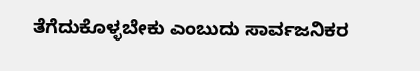ತೆಗೆದುಕೊಳ್ಳಬೇಕು ಎಂಬುದು ಸಾರ್ವಜನಿಕರ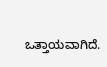ಒತ್ತಾಯವಾಗಿದೆ.